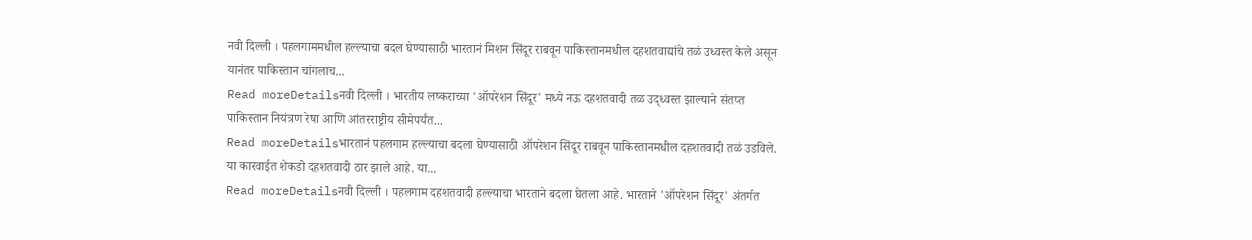नवी दिल्ली । पहलगाममधील हल्ल्याचा बदल घेण्यासाठी भारतानं मिशन सिंदूर राबवून पाकिस्तानमधील दहशतवाद्यांचे तळं उध्वस्त केले असून यानंतर पाकिस्तान चांगलाच...
Read moreDetailsनवी दिल्ली । भारतीय लष्कराच्या 'ऑपरेशन सिंदूर' मध्ये नऊ दहशतवादी तळ उद्ध्वस्त झाल्याने संतप्त पाकिस्तान नियंत्रण रेषा आणि आंतरराष्ट्रीय सीमेपर्यंत...
Read moreDetailsभारतानं पहलगाम हल्ल्याचा बदला घेण्यासाठी ऑपरेशन सिंदूर राबवून पाकिस्तानमधील दहशतवादी तळं उडविले. या कारवाईत शेकडो दहशतवादी ठार झाले आहे. या...
Read moreDetailsनवी दिल्ली । पहलगाम दहशतवादी हल्ल्याचा भारताने बदला घेतला आहे. भारताने 'ऑपरेशन सिंदूर' अंतर्गत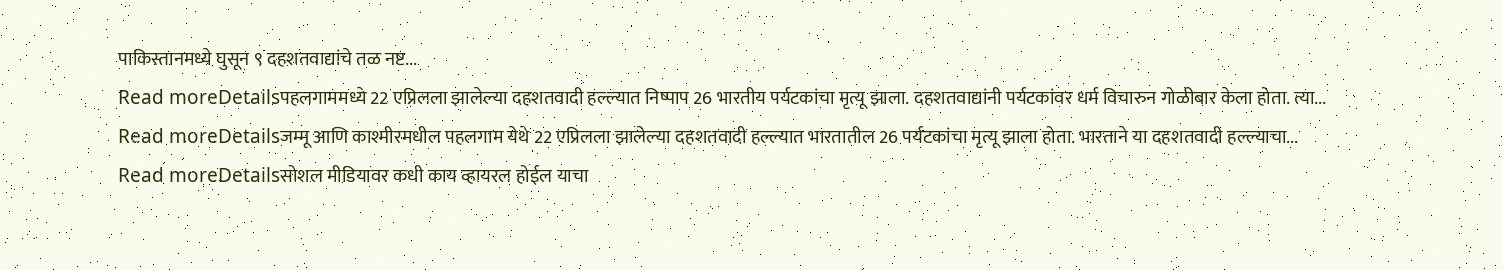पाकिस्तानमध्ये घुसून ९ दहशतवाद्यांचे तळ नष्ट...
Read moreDetailsपहलगाममध्ये 22 एप्रिलला झालेल्या दहशतवादी हल्ल्यात निष्पाप 26 भारतीय पर्यटकांचा मृत्यू झाला. दहशतवाद्यांनी पर्यटकांवर धर्म विचारुन गोळीबार केला होता. त्या...
Read moreDetailsजम्मू आणि काश्मीरमधील पहलगाम येथे 22 एप्रिलला झालेल्या दहशतवादी हल्ल्यात भारतातील 26 पर्यटकांचा मृत्यू झाला होता. भारताने या दहशतवादी हल्ल्याचा...
Read moreDetailsसोशल मीडियावर कधी काय व्हायरल होईल याचा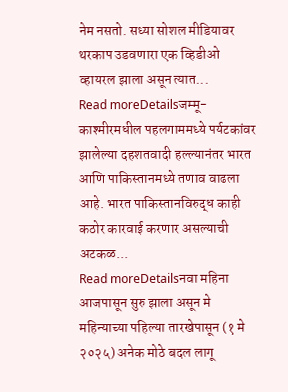नेम नसतो. सध्या सोशल मीडियावर थरकाप उडवणारा एक व्हिडीओ व्हायरल झाला असून त्यात...
Read moreDetailsजम्मू-काश्मीरमधील पहलगाममध्ये पर्यटकांवर झालेल्या दहशतवादी हल्ल्यानंतर भारत आणि पाकिस्तानमध्ये तणाव वाढला आहे. भारत पाकिस्तानविरुद्ध काही कठोर कारवाई करणार असल्याची अटकळ...
Read moreDetailsनवा महिना आजपासून सुरु झाला असून मे महिन्याच्या पहिल्या तारखेपासून (१ मे २०२५) अनेक मोठे बदल लागू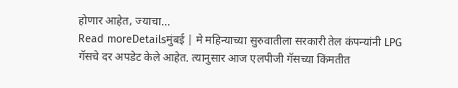होणार आहेत, ज्याचा...
Read moreDetailsमुंबई | मे महिन्याच्या सुरुवातीला सरकारी तेल कंपन्यांनी LPG गॅसचे दर अपडेट केले आहेत. त्यानुसार आज एलपीजी गॅसच्या किंमतीत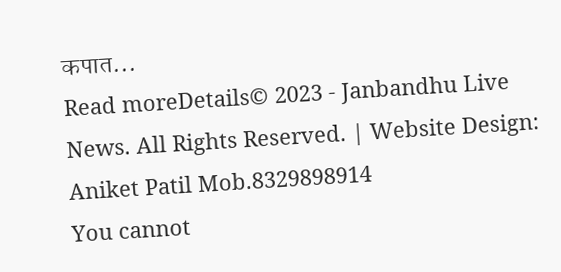कपात...
Read moreDetails© 2023 - Janbandhu Live News. All Rights Reserved. | Website Design: Aniket Patil Mob.8329898914
You cannot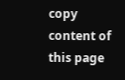copy content of this page